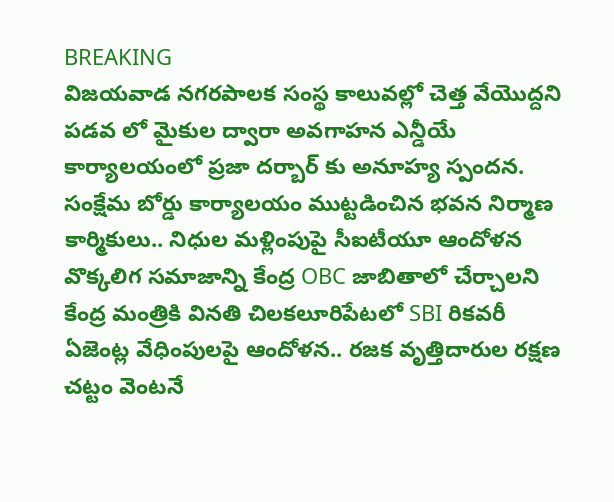BREAKING
విజయవాడ నగరపాలక సంస్థ కాలువల్లో చెత్త వేయొద్దని పడవ లో మైకుల ద్వారా అవగాహన ఎన్డీయే కార్యాలయంలో ప్రజా దర్బార్ కు అనూహ్య స్పందన. సంక్షేమ బోర్డు కార్యాలయం ముట్టడించిన భవన నిర్మాణ కార్మికులు.. నిధుల మళ్లింపుపై సీఐటీయూ ఆందోళన వొక్కలిగ సమాజాన్ని కేంద్ర OBC జాబితాలో చేర్చాలని కేంద్ర మంత్రికి వినతి చిలకలూరిపేటలో SBI రికవరీ ఏజెంట్ల వేధింపులపై ఆందోళన.. రజక వృత్తిదారుల రక్షణ చట్టం వెంటనే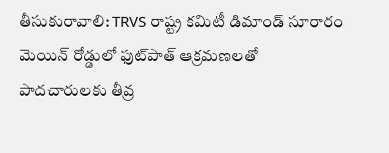తీసుకురావాలి: TRVS రాష్ట్ర కమిటీ డిమాండ్ సూరారం మెయిన్ రోడ్డులో ఫుట్‌పాత్ ఆక్రమణలతో పాదచారులకు తీవ్ర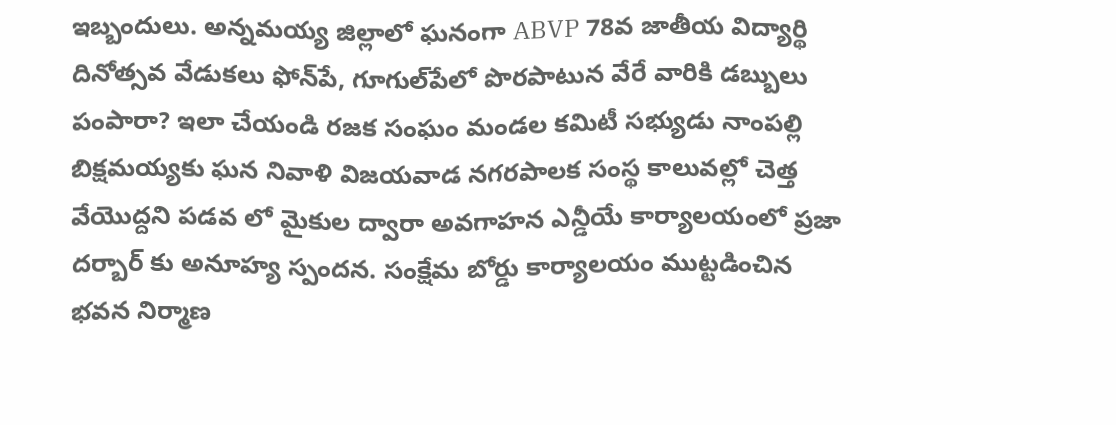ఇబ్బందులు. అన్నమయ్య జిల్లాలో ఘనంగా ABVP 78వ జాతీయ విద్యార్థి దినోత్సవ వేడుకలు ఫోన్‌పే, గూగుల్‌పేలో పొరపాటున వేరే వారికి డబ్బులు పంపారా? ఇలా చేయండి రజక సంఘం మండల కమిటీ సభ్యుడు నాంపల్లి బిక్షమయ్యకు ఘన నివాళి విజయవాడ నగరపాలక సంస్థ కాలువల్లో చెత్త వేయొద్దని పడవ లో మైకుల ద్వారా అవగాహన ఎన్డీయే కార్యాలయంలో ప్రజా దర్బార్ కు అనూహ్య స్పందన. సంక్షేమ బోర్డు కార్యాలయం ముట్టడించిన భవన నిర్మాణ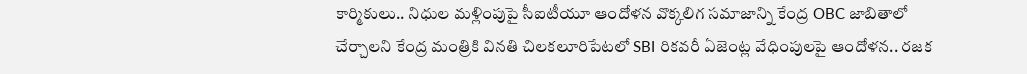కార్మికులు.. నిధుల మళ్లింపుపై సీఐటీయూ ఆందోళన వొక్కలిగ సమాజాన్ని కేంద్ర OBC జాబితాలో చేర్చాలని కేంద్ర మంత్రికి వినతి చిలకలూరిపేటలో SBI రికవరీ ఏజెంట్ల వేధింపులపై ఆందోళన.. రజక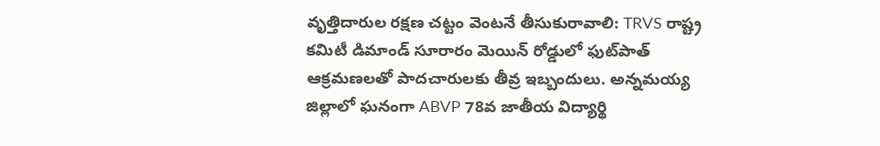వృత్తిదారుల రక్షణ చట్టం వెంటనే తీసుకురావాలి: TRVS రాష్ట్ర కమిటీ డిమాండ్ సూరారం మెయిన్ రోడ్డులో ఫుట్‌పాత్ ఆక్రమణలతో పాదచారులకు తీవ్ర ఇబ్బందులు. అన్నమయ్య జిల్లాలో ఘనంగా ABVP 78వ జాతీయ విద్యార్థి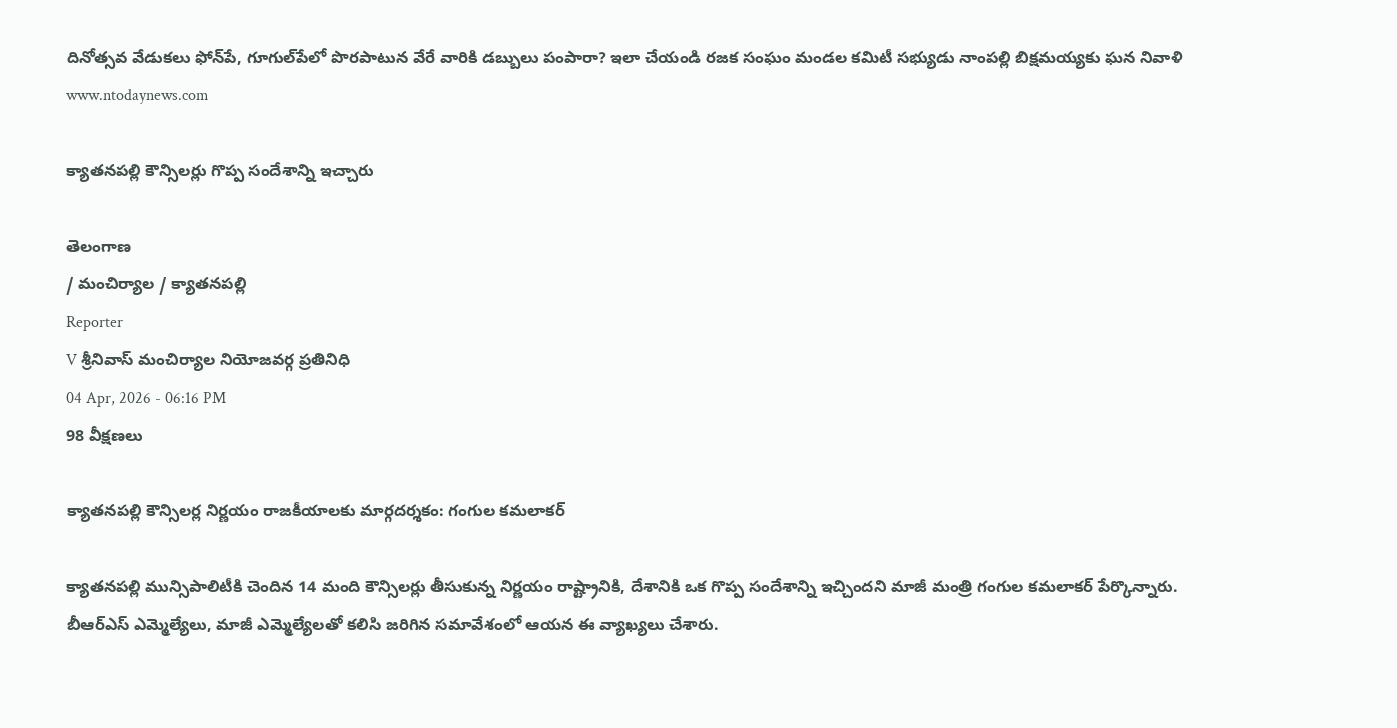దినోత్సవ వేడుకలు ఫోన్‌పే, గూగుల్‌పేలో పొరపాటున వేరే వారికి డబ్బులు పంపారా? ఇలా చేయండి రజక సంఘం మండల కమిటీ సభ్యుడు నాంపల్లి బిక్షమయ్యకు ఘన నివాళి
www.ntodaynews.com

క్యాతనపల్లి కౌన్సిలర్లు గొప్ప సందేశాన్ని ఇచ్చారు

తెలంగాణ
/ మంచిర్యాల / క్యాతనపల్లి
Reporter
V శ్రీనివాస్ మంచిర్యాల నియోజవర్గ ప్రతినిధి
04 Apr, 2026 - 06:16 PM
98 వీక్షణలు

క్యాతనపల్లి కౌన్సిలర్ల నిర్ణయం రాజకీయాలకు మార్గదర్శకం: గంగుల కమలాకర్

క్యాతనపల్లి మున్సిపాలిటీకి చెందిన 14 మంది కౌన్సిలర్లు తీసుకున్న నిర్ణయం రాష్ట్రానికి, దేశానికి ఒక గొప్ప సందేశాన్ని ఇచ్చిందని మాజీ మంత్రి గంగుల కమలాకర్ పేర్కొన్నారు. బీఆర్ఎస్ ఎమ్మెల్యేలు, మాజీ ఎమ్మెల్యేలతో కలిసి జరిగిన సమావేశంలో ఆయన ఈ వ్యాఖ్యలు చేశారు.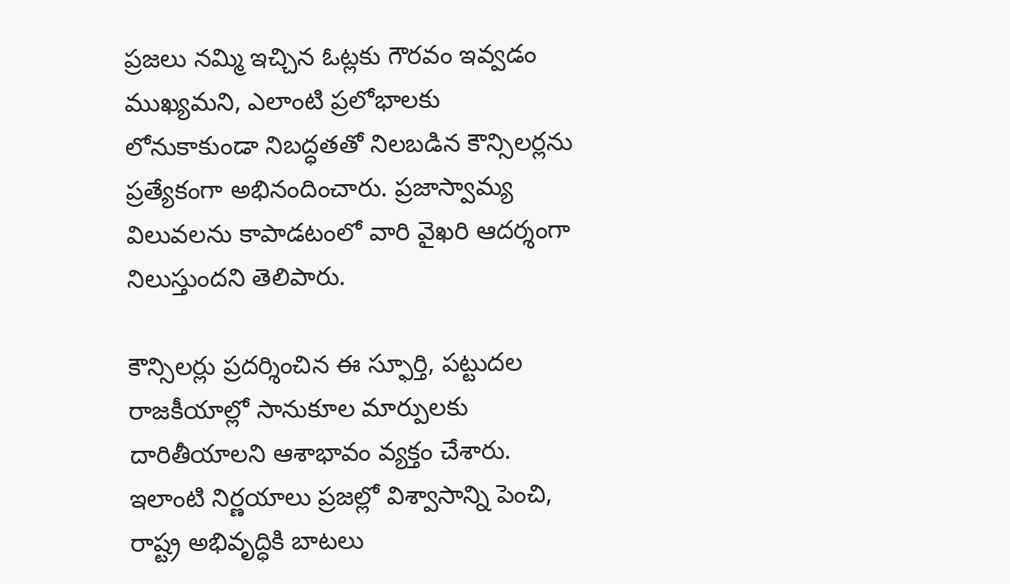ప్రజలు నమ్మి ఇచ్చిన ఓట్లకు గౌరవం ఇవ్వడం ముఖ్యమని, ఎలాంటి ప్రలోభాలకు లోనుకాకుండా నిబద్ధతతో నిలబడిన కౌన్సిలర్లను ప్రత్యేకంగా అభినందించారు. ప్రజాస్వామ్య విలువలను కాపాడటంలో వారి వైఖరి ఆదర్శంగా నిలుస్తుందని తెలిపారు.

కౌన్సిలర్లు ప్రదర్శించిన ఈ స్ఫూర్తి, పట్టుదల రాజకీయాల్లో సానుకూల మార్పులకు దారితీయాలని ఆశాభావం వ్యక్తం చేశారు. ఇలాంటి నిర్ణయాలు ప్రజల్లో విశ్వాసాన్ని పెంచి, రాష్ట్ర అభివృద్ధికి బాటలు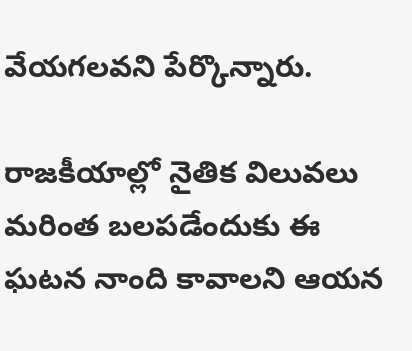వేయగలవని పేర్కొన్నారు.

రాజకీయాల్లో నైతిక విలువలు మరింత బలపడేందుకు ఈ ఘటన నాంది కావాలని ఆయన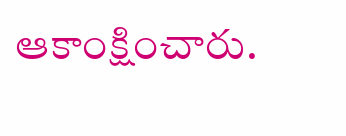ఆకాంక్షించారు.